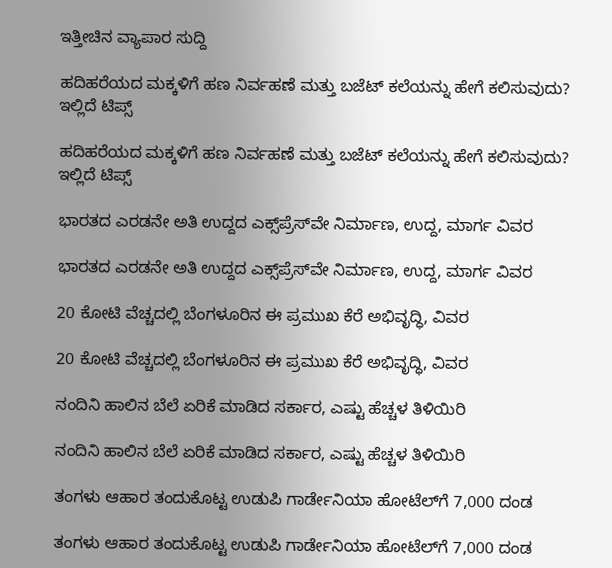ಇತ್ತೀಚಿನ ವ್ಯಾಪಾರ ಸುದ್ದಿ

ಹದಿಹರೆಯದ ಮಕ್ಕಳಿಗೆ ಹಣ ನಿರ್ವಹಣೆ ಮತ್ತು ಬಜೆಟ್ ಕಲೆಯನ್ನು ಹೇಗೆ ಕಲಿಸುವುದು? ಇಲ್ಲಿದೆ ಟಿಪ್ಸ್

ಹದಿಹರೆಯದ ಮಕ್ಕಳಿಗೆ ಹಣ ನಿರ್ವಹಣೆ ಮತ್ತು ಬಜೆಟ್ ಕಲೆಯನ್ನು ಹೇಗೆ ಕಲಿಸುವುದು? ಇಲ್ಲಿದೆ ಟಿಪ್ಸ್

ಭಾರತದ ಎರಡನೇ ಅತಿ ಉದ್ದದ ಎಕ್ಸ್‌ಪ್ರೆಸ್‌ವೇ ನಿರ್ಮಾಣ, ಉದ್ದ, ಮಾರ್ಗ ವಿವರ

ಭಾರತದ ಎರಡನೇ ಅತಿ ಉದ್ದದ ಎಕ್ಸ್‌ಪ್ರೆಸ್‌ವೇ ನಿರ್ಮಾಣ, ಉದ್ದ, ಮಾರ್ಗ ವಿವರ

20 ಕೋಟಿ ವೆಚ್ಚದಲ್ಲಿ ಬೆಂಗಳೂರಿನ ಈ ಪ್ರಮುಖ ಕೆರೆ ಅಭಿವೃದ್ಧಿ, ವಿವರ

20 ಕೋಟಿ ವೆಚ್ಚದಲ್ಲಿ ಬೆಂಗಳೂರಿನ ಈ ಪ್ರಮುಖ ಕೆರೆ ಅಭಿವೃದ್ಧಿ, ವಿವರ

ನಂದಿನಿ ಹಾಲಿನ ಬೆಲೆ ಏರಿಕೆ ಮಾಡಿದ ಸರ್ಕಾರ, ಎಷ್ಟು ಹೆಚ್ಚಳ ತಿಳಿಯಿರಿ

ನಂದಿನಿ ಹಾಲಿನ ಬೆಲೆ ಏರಿಕೆ ಮಾಡಿದ ಸರ್ಕಾರ, ಎಷ್ಟು ಹೆಚ್ಚಳ ತಿಳಿಯಿರಿ

ತಂಗಳು ಆಹಾರ ತಂದುಕೊಟ್ಟ ಉಡುಪಿ ಗಾರ್ಡೇನಿಯಾ ಹೋಟೆಲ್‌ಗೆ 7,000 ದಂಡ

ತಂಗಳು ಆಹಾರ ತಂದುಕೊಟ್ಟ ಉಡುಪಿ ಗಾರ್ಡೇನಿಯಾ ಹೋಟೆಲ್‌ಗೆ 7,000 ದಂಡ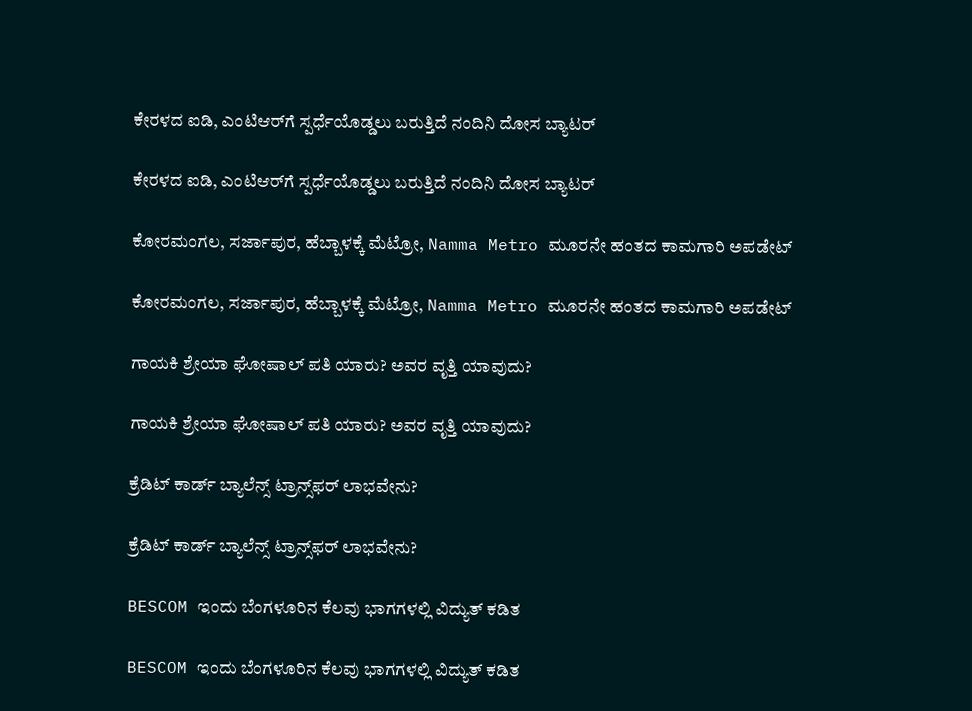ಕೇರಳದ ಐಡಿ, ಎಂಟಿಆರ್‌ಗೆ ಸ್ಪರ್ಧೆಯೊಡ್ಡಲು ಬರುತ್ತಿದೆ ನಂದಿನಿ ದೋಸ ಬ್ಯಾಟರ್‌

ಕೇರಳದ ಐಡಿ, ಎಂಟಿಆರ್‌ಗೆ ಸ್ಪರ್ಧೆಯೊಡ್ಡಲು ಬರುತ್ತಿದೆ ನಂದಿನಿ ದೋಸ ಬ್ಯಾಟರ್‌

ಕೋರಮಂಗಲ, ಸರ್ಜಾಪುರ, ಹೆಬ್ಬಾಳಕ್ಕೆ ಮೆಟ್ರೋ, Namma Metro ಮೂರನೇ ಹಂತದ ಕಾಮಗಾರಿ ಅಪಡೇಟ್‌

ಕೋರಮಂಗಲ, ಸರ್ಜಾಪುರ, ಹೆಬ್ಬಾಳಕ್ಕೆ ಮೆಟ್ರೋ, Namma Metro ಮೂರನೇ ಹಂತದ ಕಾಮಗಾರಿ ಅಪಡೇಟ್‌

ಗಾಯಕಿ ಶ್ರೇಯಾ ಘೋಷಾಲ್ ಪತಿ ಯಾರು? ಅವರ ವೃತ್ತಿ ಯಾವುದು?

ಗಾಯಕಿ ಶ್ರೇಯಾ ಘೋಷಾಲ್ ಪತಿ ಯಾರು? ಅವರ ವೃತ್ತಿ ಯಾವುದು?

ಕ್ರೆಡಿಟ್ ಕಾರ್ಡ್ ಬ್ಯಾಲೆನ್ಸ್ ಟ್ರಾನ್ಸ್‌ಫರ್ ಲಾಭವೇನು?

ಕ್ರೆಡಿಟ್ ಕಾರ್ಡ್ ಬ್ಯಾಲೆನ್ಸ್ ಟ್ರಾನ್ಸ್‌ಫರ್ ಲಾಭವೇನು?

BESCOM ಇಂದು ಬೆಂಗಳೂರಿನ ಕೆಲವು ಭಾಗಗಳಲ್ಲಿ ವಿದ್ಯುತ್ ಕಡಿತ

BESCOM ಇಂದು ಬೆಂಗಳೂರಿನ ಕೆಲವು ಭಾಗಗಳಲ್ಲಿ ವಿದ್ಯುತ್ ಕಡಿತ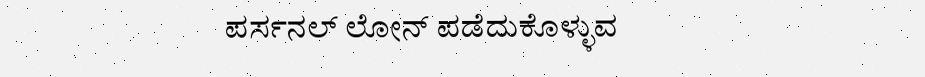ಪರ್ಸನಲ್ ಲೋನ್ ಪಡೆದುಕೊಳ್ಳುವ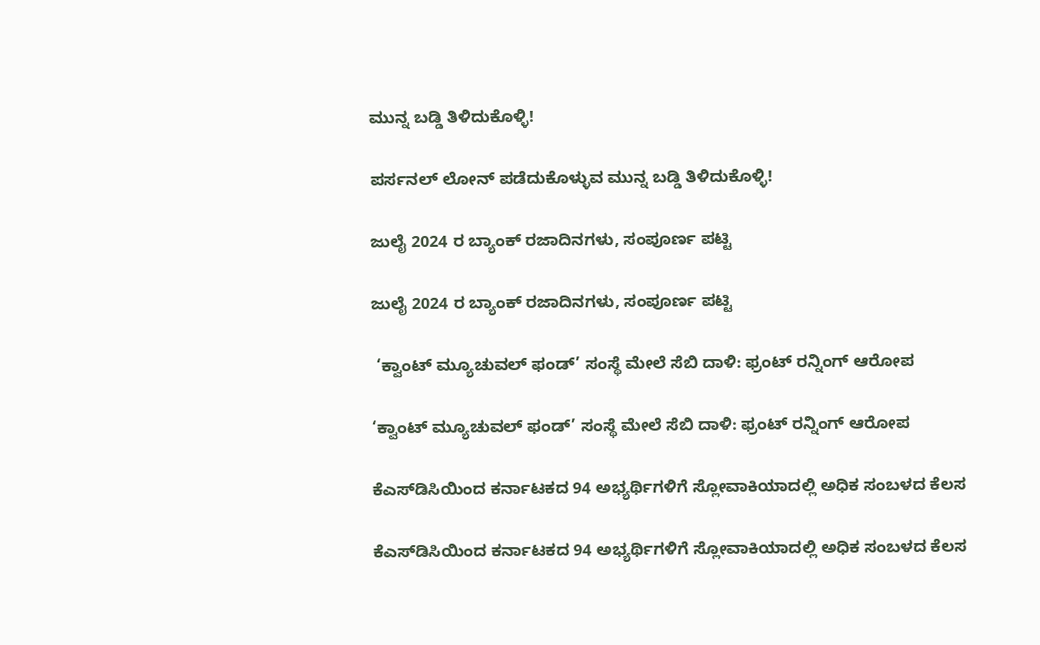ಮುನ್ನ ಬಡ್ಡಿ ತಿಳಿದುಕೊಳ್ಳಿ!

ಪರ್ಸನಲ್ ಲೋನ್ ಪಡೆದುಕೊಳ್ಳುವ ಮುನ್ನ ಬಡ್ಡಿ ತಿಳಿದುಕೊಳ್ಳಿ!

ಜುಲೈ 2024 ರ ಬ್ಯಾಂಕ್ ರಜಾದಿನಗಳು, ಸಂಪೂರ್ಣ ಪಟ್ಟಿ

ಜುಲೈ 2024 ರ ಬ್ಯಾಂಕ್ ರಜಾದಿನಗಳು, ಸಂಪೂರ್ಣ ಪಟ್ಟಿ

 ‘ಕ್ವಾಂಟ್ ಮ್ಯೂಚುವಲ್ ಫಂಡ್‌’ ಸಂಸ್ಥೆ ಮೇಲೆ ಸೆಬಿ ದಾಳಿ: ಫ್ರಂಟ್ ರನ್ನಿಂಗ್ ಆರೋಪ

‘ಕ್ವಾಂಟ್ ಮ್ಯೂಚುವಲ್ ಫಂಡ್‌’ ಸಂಸ್ಥೆ ಮೇಲೆ ಸೆಬಿ ದಾಳಿ: ಫ್ರಂಟ್ ರನ್ನಿಂಗ್ ಆರೋಪ

ಕೆಎಸ್‌ಡಿಸಿಯಿಂದ ಕರ್ನಾಟಕದ 94 ಅಭ್ಯರ್ಥಿಗಳಿಗೆ ಸ್ಲೋವಾಕಿಯಾದಲ್ಲಿ ಅಧಿಕ ಸಂಬಳದ ಕೆಲಸ

ಕೆಎಸ್‌ಡಿಸಿಯಿಂದ ಕರ್ನಾಟಕದ 94 ಅಭ್ಯರ್ಥಿಗಳಿಗೆ ಸ್ಲೋವಾಕಿಯಾದಲ್ಲಿ ಅಧಿಕ ಸಂಬಳದ ಕೆಲಸ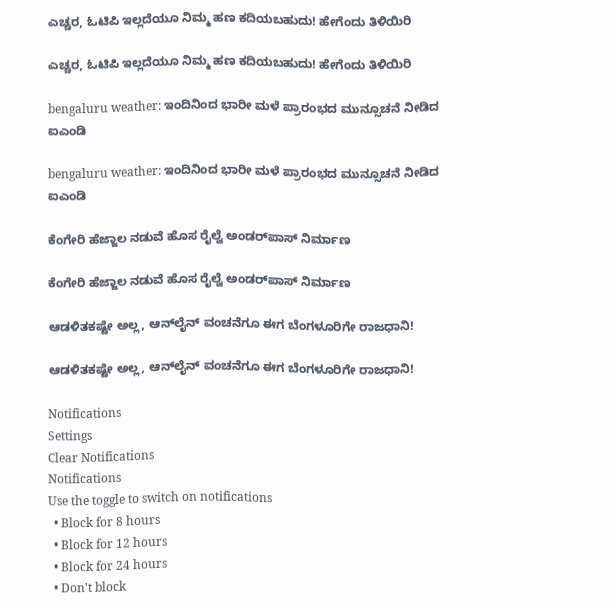ಎಚ್ಚರ, ಓಟಿಪಿ ಇಲ್ಲದೆಯೂ ನಿಮ್ಮ ಹಣ ಕದಿಯಬಹುದು! ಹೇಗೆಂದು ತಿಳಿಯಿರಿ

ಎಚ್ಚರ, ಓಟಿಪಿ ಇಲ್ಲದೆಯೂ ನಿಮ್ಮ ಹಣ ಕದಿಯಬಹುದು! ಹೇಗೆಂದು ತಿಳಿಯಿರಿ

bengaluru weather: ಇಂದಿನಿಂದ ಭಾರೀ ಮಳೆ ಪ್ರಾರಂಭದ ಮುನ್ಸೂಚನೆ ನೀಡಿದ ಐಎಂಡಿ

bengaluru weather: ಇಂದಿನಿಂದ ಭಾರೀ ಮಳೆ ಪ್ರಾರಂಭದ ಮುನ್ಸೂಚನೆ ನೀಡಿದ ಐಎಂಡಿ

ಕೆಂಗೇರಿ ಹೆಜ್ಜಾಲ ನಡುವೆ ಹೊಸ ರೈಲ್ವೆ ಅಂಡರ್‌ಪಾಸ್‌ ನಿರ್ಮಾಣ

ಕೆಂಗೇರಿ ಹೆಜ್ಜಾಲ ನಡುವೆ ಹೊಸ ರೈಲ್ವೆ ಅಂಡರ್‌ಪಾಸ್‌ ನಿರ್ಮಾಣ

ಆಡಳಿತಕಷ್ಟೇ ಅಲ್ಲ, ಆನ್‌ಲೈನ್‌ ವಂಚನೆಗೂ ಈಗ ಬೆಂಗಳೂರಿಗೇ ರಾಜಧಾನಿ!

ಆಡಳಿತಕಷ್ಟೇ ಅಲ್ಲ, ಆನ್‌ಲೈನ್‌ ವಂಚನೆಗೂ ಈಗ ಬೆಂಗಳೂರಿಗೇ ರಾಜಧಾನಿ!

Notifications
Settings
Clear Notifications
Notifications
Use the toggle to switch on notifications
  • Block for 8 hours
  • Block for 12 hours
  • Block for 24 hours
  • Don't block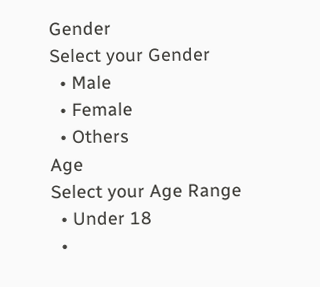Gender
Select your Gender
  • Male
  • Female
  • Others
Age
Select your Age Range
  • Under 18
  •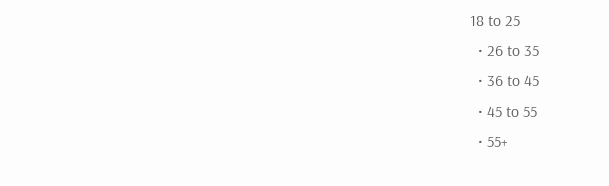18 to 25
  • 26 to 35
  • 36 to 45
  • 45 to 55
  • 55+